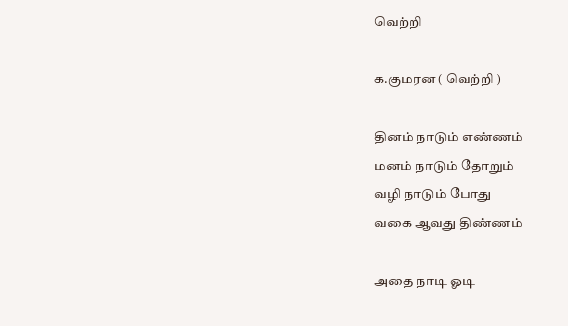வெற்றி

க.குமரன ( வெற்றி )

தினம் நாடும் எண்ணம்
மனம் நாடும் தோறும்
வழி நாடும் போது
வகை ஆவது திண்ணம்

அதை நாடி ஓடி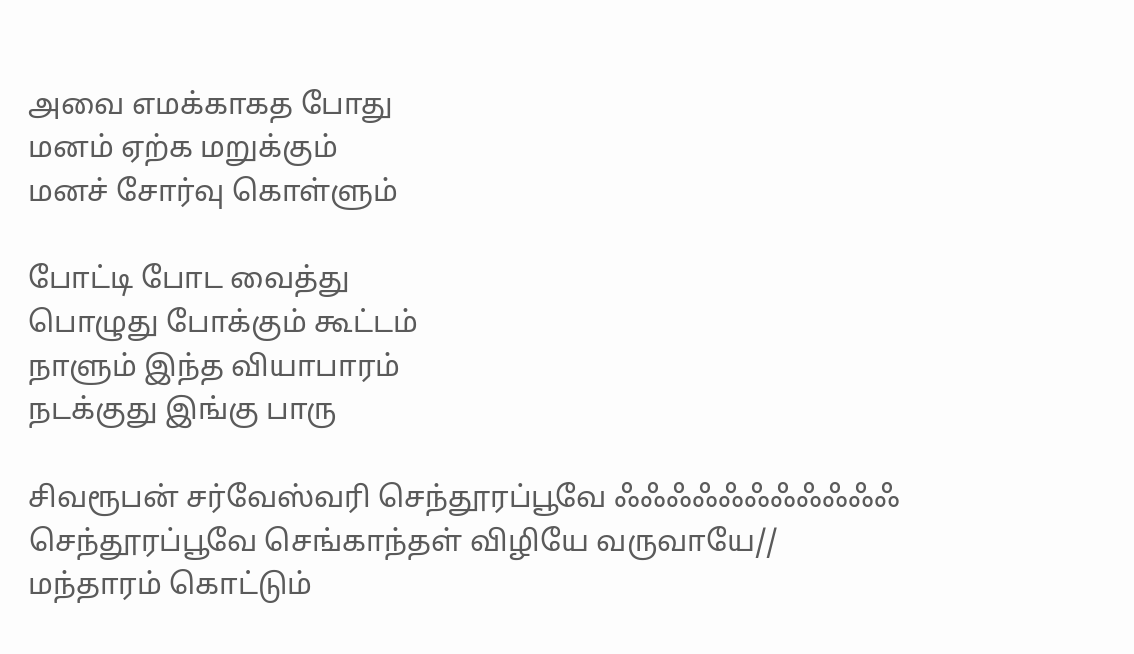அவை எமக்காகத போது
மனம் ஏற்க மறுக்கும்
மனச் சோர்வு கொள்ளும்

போட்டி போட வைத்து
பொழுது போக்கும் கூட்டம்
நாளும் இந்த வியாபாரம்
நடக்குது இங்கு பாரு

சிவரூபன் சர்வேஸ்வரி செந்தூரப்பூவே ஃஃஃஃஃஃஃஃஃஃஃ செந்தூரப்பூவே செங்காந்தள் விழியே வருவாயே// மந்தாரம் கொட்டும்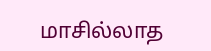மாசில்லாத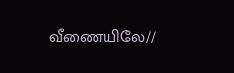வீணையிலே//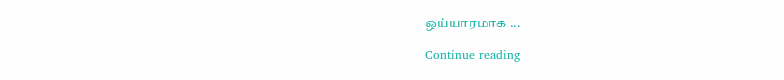ஒய்யாரமாக ...

Continue reading